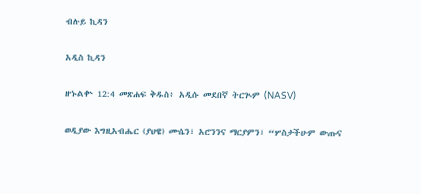ብሉይ ኪዳን

አዲስ ኪዳን

ዘኁልቍ 12:4 መጽሐፍ ቅዱስ፥ አዲሱ መደበኛ ትርጒም (NASV)

ወዲያው እግዚአብሔር (ያህዌ) ሙሴን፣ አሮንንና ማርያምን፣ “ሦስታችሁም ውጡና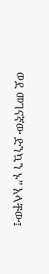ወደ መገናኛው ድንኳን ኑ” አላቸው፤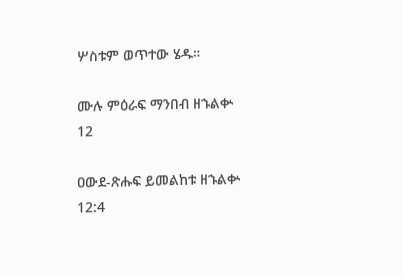ሦስቱም ወጥተው ሄዱ።

ሙሉ ምዕራፍ ማንበብ ዘኁልቍ 12

ዐውደ-ጽሑፍ ይመልከቱ ዘኁልቍ 12:4